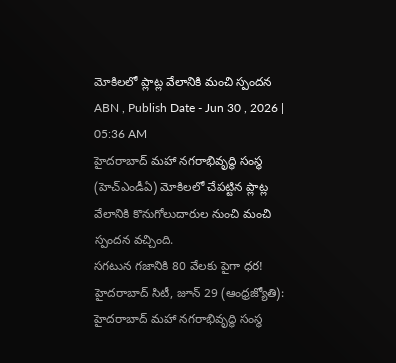మోకిలలో ప్లాట్ల వేలానికి మంచి స్పందన
ABN , Publish Date - Jun 30 , 2026 | 05:36 AM
హైదరాబాద్ మహా నగరాభివృద్ధి సంస్థ (హెచ్ఎండీఏ) మోకిలలో చేపట్టిన ప్లాట్ల వేలానికి కొనుగోలుదారుల నుంచి మంచి స్పందన వచ్చింది.
సగటున గజానికి 80 వేలకు పైగా ధర!
హైదరాబాద్ సిటీ, జూన్ 29 (ఆంధ్రజ్యోతి): హైదరాబాద్ మహా నగరాభివృద్ధి సంస్థ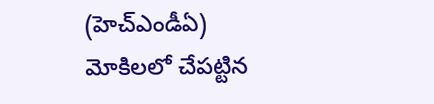(హెచ్ఎండీఏ) మోకిలలో చేపట్టిన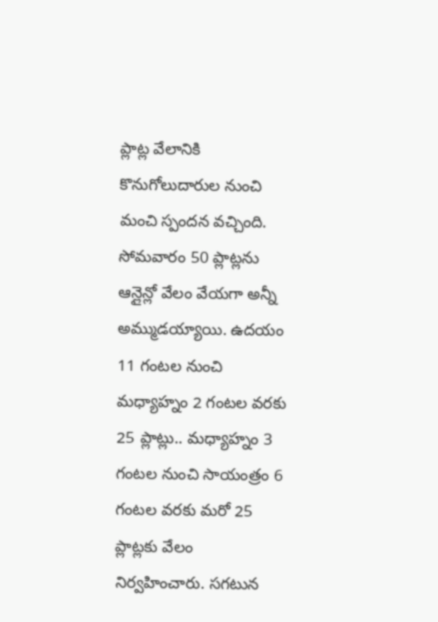ప్లాట్ల వేలానికి కొనుగోలుదారుల నుంచి మంచి స్పందన వచ్చింది. సోమవారం 50 ప్లాట్లను ఆన్లైన్లో వేలం వేయగా అన్నీ అమ్ముడయ్యాయి. ఉదయం 11 గంటల నుంచి మధ్యాహ్నం 2 గంటల వరకు 25 ప్లాట్లు.. మధ్యాహ్నం 3 గంటల నుంచి సాయంత్రం 6 గంటల వరకు మరో 25 ప్లాట్లకు వేలం నిర్వహించారు. సగటున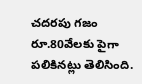చదరపు గజం రూ.80వేలకు పైగా పలికినట్లు తెలిసింది.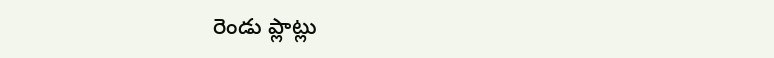రెండు ప్లాట్లు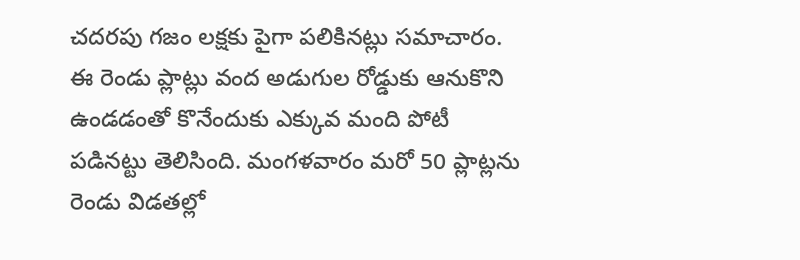చదరపు గజం లక్షకు పైగా పలికినట్లు సమాచారం. ఈ రెండు ప్లాట్లు వంద అడుగుల రోడ్డుకు ఆనుకొని ఉండడంతో కొనేందుకు ఎక్కువ మంది పోటీ పడినట్టు తెలిసింది. మంగళవారం మరో 50 ప్లాట్లను రెండు విడతల్లో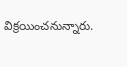విక్రయించనున్నారు.